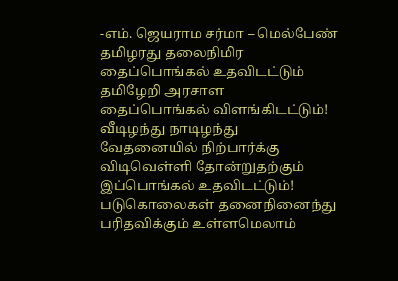-எம். ஜெயராம சர்மா – மெல்பேண்
தமிழரது தலைநிமிர
தைப்பொங்கல் உதவிடட்டும்
தமிழேறி அரசாள
தைப்பொங்கல் விளங்கிடட்டும்!
வீடிழந்து நாடிழந்து
வேதனையில் நிற்பார்க்கு
விடிவெள்ளி தோன்றுதற்கும்
இப்பொங்கல் உதவிடட்டும்!
படுகொலைகள் தனைநினைந்து
பரிதவிக்கும் உள்ளமெலாம்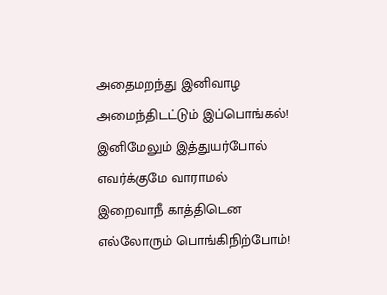அதைமறந்து இனிவாழ
அமைந்திடட்டும் இப்பொங்கல்!
இனிமேலும் இத்துயர்போல்
எவர்க்குமே வாராமல்
இறைவாநீ காத்திடென
எல்லோரும் பொங்கிநிற்போம்!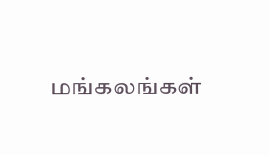மங்கலங்கள்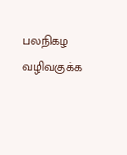பலநிகழ
வழிவகுக்க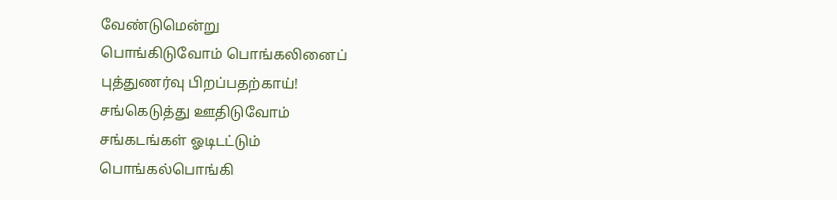வேண்டுமென்று
பொங்கிடுவோம் பொங்கலினைப்
புத்துணர்வு பிறப்பதற்காய்!
சங்கெடுத்து ஊதிடுவோம்
சங்கடங்கள் ஓடிடட்டும்
பொங்கல்பொங்கி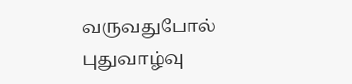வருவதுபோல்
புதுவாழ்வு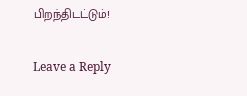பிறந்திடட்டும்!

Leave a Reply